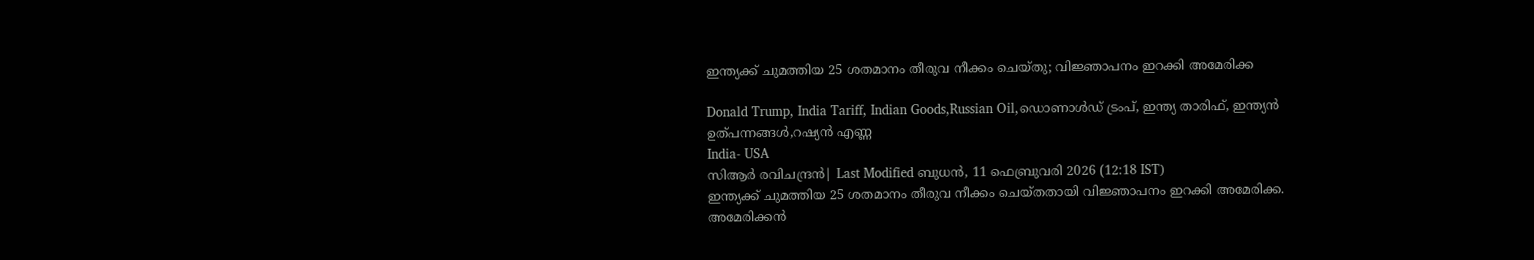ഇന്ത്യക്ക് ചുമത്തിയ 25 ശതമാനം തീരുവ നീക്കം ചെയ്തു; വിജ്ഞാപനം ഇറക്കി അമേരിക്ക

Donald Trump, India Tariff, Indian Goods,Russian Oil,ഡൊണാൾഡ് ട്രംപ്, ഇന്ത്യ താരിഫ്, ഇന്ത്യൻ ഉത്പന്നങ്ങൾ,റഷ്യൻ എണ്ണ
India- USA
സിആര്‍ രവിചന്ദ്രന്‍| Last Modified ബുധന്‍, 11 ഫെബ്രുവരി 2026 (12:18 IST)
ഇന്ത്യക്ക് ചുമത്തിയ 25 ശതമാനം തീരുവ നീക്കം ചെയ്തതായി വിജ്ഞാപനം ഇറക്കി അമേരിക്ക. അമേരിക്കന്‍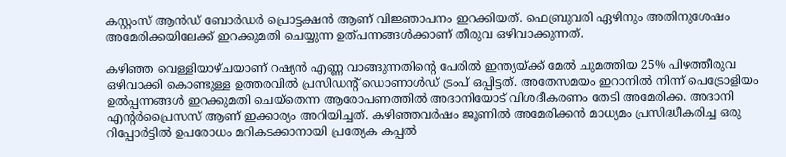കസ്റ്റംസ് ആന്‍ഡ് ബോര്‍ഡര്‍ പ്രൊട്ടക്ഷന്‍ ആണ് വിജ്ഞാപനം ഇറക്കിയത്. ഫെബ്രുവരി ഏഴിനും അതിനുശേഷം അമേരിക്കയിലേക്ക് ഇറക്കുമതി ചെയ്യുന്ന ഉത്പന്നങ്ങള്‍ക്കാണ് തീരുവ ഒഴിവാക്കുന്നത്.

കഴിഞ്ഞ വെള്ളിയാഴ്ചയാണ് റഷ്യന്‍ എണ്ണ വാങ്ങുന്നതിന്റെ പേരില്‍ ഇന്ത്യയ്ക്ക് മേല്‍ ചുമത്തിയ 25% പിഴത്തീരുവ ഒഴിവാക്കി കൊണ്ടുള്ള ഉത്തരവില്‍ പ്രസിഡന്റ് ഡൊണാള്‍ഡ് ട്രംപ് ഒപ്പിട്ടത്. അതേസമയം ഇറാനില്‍ നിന്ന് പെട്രോളിയം ഉല്‍പ്പന്നങ്ങള്‍ ഇറക്കുമതി ചെയ്‌തെന്ന ആരോപണത്തില്‍ അദാനിയോട് വിശദീകരണം തേടി അമേരിക്ക. അദാനി എന്റര്‍പ്രൈസസ് ആണ് ഇക്കാര്യം അറിയിച്ചത്. കഴിഞ്ഞവര്‍ഷം ജൂണില്‍ അമേരിക്കന്‍ മാധ്യമം പ്രസിദ്ധീകരിച്ച ഒരു റിപ്പോര്‍ട്ടില്‍ ഉപരോധം മറികടക്കാനായി പ്രത്യേക കപ്പല്‍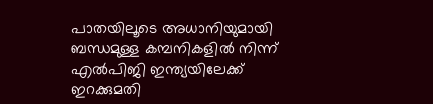പാതയിലൂടെ അധാനിയുമായി ബന്ധമുള്ള കമ്പനികളില്‍ നിന്ന് എല്‍പിജി ഇന്ത്യയിലേക്ക് ഇറക്കുമതി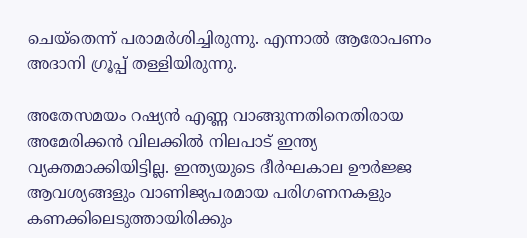ചെയ്‌തെന്ന് പരാമര്‍ശിച്ചിരുന്നു. എന്നാല്‍ ആരോപണം അദാനി ഗ്രൂപ്പ് തള്ളിയിരുന്നു.

അതേസമയം റഷ്യന്‍ എണ്ണ വാങ്ങുന്നതിനെതിരായ അമേരിക്കന്‍ വിലക്കില്‍ നിലപാട് ഇന്ത്യ വ്യക്തമാക്കിയിട്ടില്ല. ഇന്ത്യയുടെ ദീര്‍ഘകാല ഊര്‍ജ്ജ ആവശ്യങ്ങളും വാണിജ്യപരമായ പരിഗണനകളും കണക്കിലെടുത്തായിരിക്കും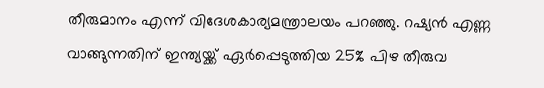തീരുമാനം എന്ന് വിദേശകാര്യമന്ത്രാലയം പറഞ്ഞു. റഷ്യന്‍ എണ്ണ വാങ്ങുന്നതിന് ഇന്ത്യയ്ക്ക് ഏര്‍പ്പെടുത്തിയ 25% പിഴ തീരുവ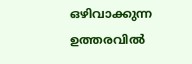ഒഴിവാക്കുന്ന ഉത്തരവില്‍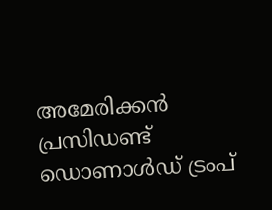അമേരിക്കന്‍ പ്രസിഡണ്ട് ഡൊണാള്‍ഡ് ട്രംപ്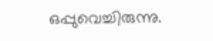ഒപ്പുവെച്ചിരുന്നു.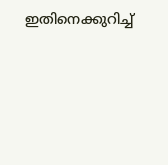ഇതിനെക്കുറിച്ച്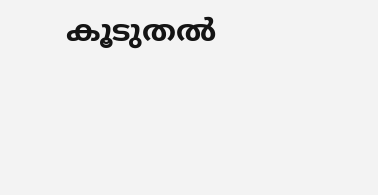കൂടുതല്‍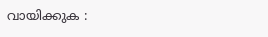വായിക്കുക :